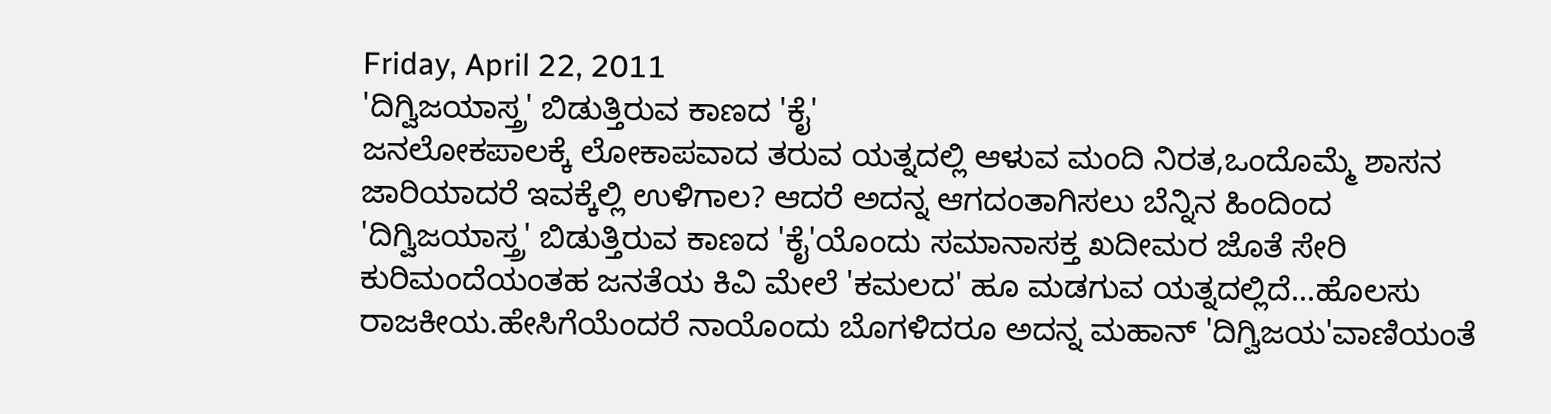Friday, April 22, 2011
'ದಿಗ್ವಿಜಯಾಸ್ತ್ರ' ಬಿಡುತ್ತಿರುವ ಕಾಣದ 'ಕೈ'
ಜನಲೋಕಪಾಲಕ್ಕೆ ಲೋಕಾಪವಾದ ತರುವ ಯತ್ನದಲ್ಲಿ ಆಳುವ ಮಂದಿ ನಿರತ,ಒಂದೊಮ್ಮೆ ಶಾಸನ ಜಾರಿಯಾದರೆ ಇವಕ್ಕೆಲ್ಲಿ ಉಳಿಗಾಲ? ಆದರೆ ಅದನ್ನ ಆಗದಂತಾಗಿಸಲು ಬೆನ್ನಿನ ಹಿಂದಿಂದ 'ದಿಗ್ವಿಜಯಾಸ್ತ್ರ' ಬಿಡುತ್ತಿರುವ ಕಾಣದ 'ಕೈ'ಯೊಂದು ಸಮಾನಾಸಕ್ತ ಖದೀಮರ ಜೊತೆ ಸೇರಿ ಕುರಿಮಂದೆಯಂತಹ ಜನತೆಯ ಕಿವಿ ಮೇಲೆ 'ಕಮಲದ' ಹೂ ಮಡಗುವ ಯತ್ನದಲ್ಲಿದೆ...ಹೊಲಸು ರಾಜಕೀಯ.ಹೇಸಿಗೆಯೆಂದರೆ ನಾಯೊಂದು ಬೊಗಳಿದರೂ ಅದನ್ನ ಮಹಾನ್ 'ದಿಗ್ವಿಜಯ'ವಾಣಿಯಂತೆ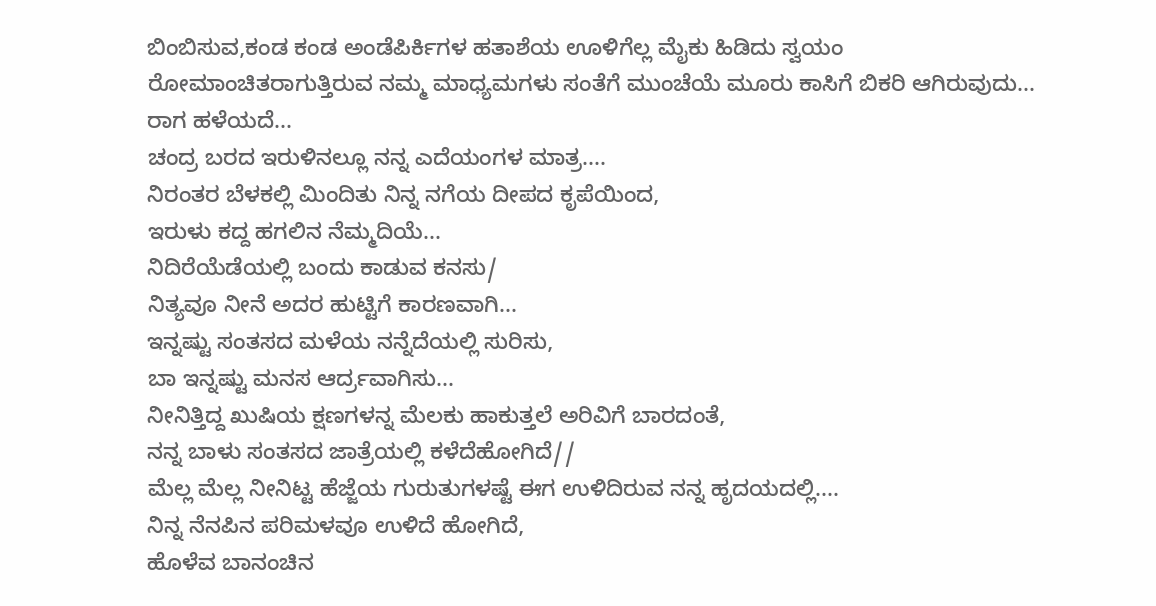ಬಿಂಬಿಸುವ,ಕಂಡ ಕಂಡ ಅಂಡೆಪಿರ್ಕಿಗಳ ಹತಾಶೆಯ ಊಳಿಗೆಲ್ಲ ಮೈಕು ಹಿಡಿದು ಸ್ವಯಂ ರೋಮಾಂಚಿತರಾಗುತ್ತಿರುವ ನಮ್ಮ ಮಾಧ್ಯಮಗಳು ಸಂತೆಗೆ ಮುಂಚೆಯೆ ಮೂರು ಕಾಸಿಗೆ ಬಿಕರಿ ಆಗಿರುವುದು...
ರಾಗ ಹಳೆಯದೆ...
ಚಂದ್ರ ಬರದ ಇರುಳಿನಲ್ಲೂ ನನ್ನ ಎದೆಯಂಗಳ ಮಾತ್ರ....
ನಿರಂತರ ಬೆಳಕಲ್ಲಿ ಮಿಂದಿತು ನಿನ್ನ ನಗೆಯ ದೀಪದ ಕೃಪೆಯಿಂದ,
ಇರುಳು ಕದ್ದ ಹಗಲಿನ ನೆಮ್ಮದಿಯೆ...
ನಿದಿರೆಯೆಡೆಯಲ್ಲಿ ಬಂದು ಕಾಡುವ ಕನಸು/
ನಿತ್ಯವೂ ನೀನೆ ಅದರ ಹುಟ್ಟಿಗೆ ಕಾರಣವಾಗಿ...
ಇನ್ನಷ್ಟು ಸಂತಸದ ಮಳೆಯ ನನ್ನೆದೆಯಲ್ಲಿ ಸುರಿಸು,
ಬಾ ಇನ್ನಷ್ಟು ಮನಸ ಆರ್ದ್ರವಾಗಿಸು...
ನೀನಿತ್ತಿದ್ದ ಖುಷಿಯ ಕ್ಷಣಗಳನ್ನ ಮೆಲಕು ಹಾಕುತ್ತಲೆ ಅರಿವಿಗೆ ಬಾರದಂತೆ,
ನನ್ನ ಬಾಳು ಸಂತಸದ ಜಾತ್ರೆಯಲ್ಲಿ ಕಳೆದೆಹೋಗಿದೆ//
ಮೆಲ್ಲ ಮೆಲ್ಲ ನೀನಿಟ್ಟ ಹೆಜ್ಜೆಯ ಗುರುತುಗಳಷ್ಟೆ ಈಗ ಉಳಿದಿರುವ ನನ್ನ ಹೃದಯದಲ್ಲಿ....
ನಿನ್ನ ನೆನಪಿನ ಪರಿಮಳವೂ ಉಳಿದೆ ಹೋಗಿದೆ,
ಹೊಳೆವ ಬಾನಂಚಿನ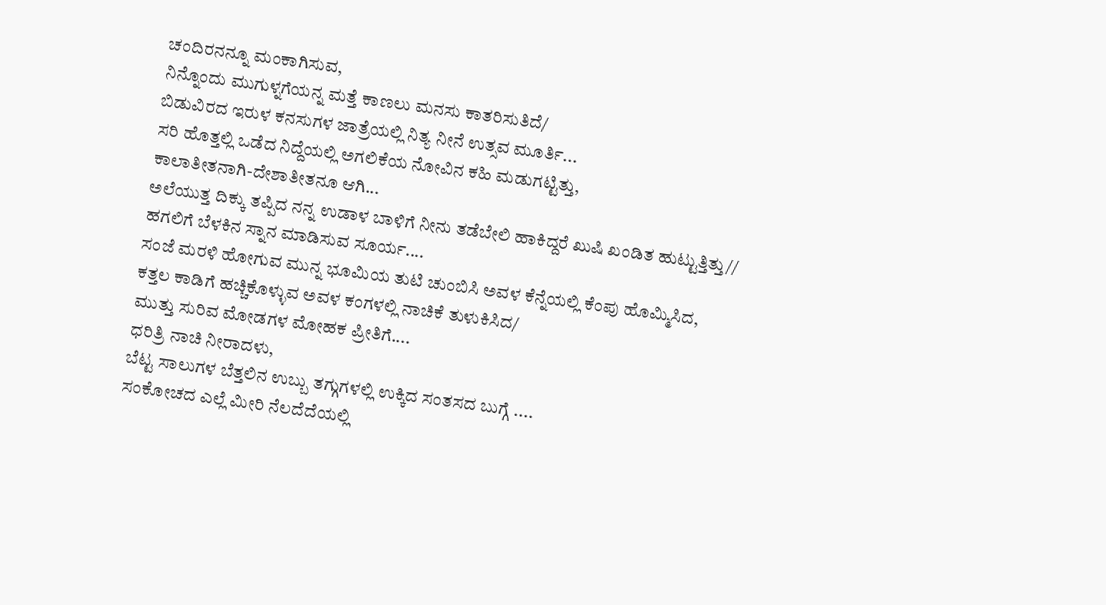ಚಂದಿರನನ್ನೂ ಮಂಕಾಗಿಸುವ,
ನಿನ್ನೊಂದು ಮುಗುಳ್ನಗೆಯನ್ನ ಮತ್ತೆ ಕಾಣಲು ಮನಸು ಕಾತರಿಸುತಿದೆ/
ಬಿಡುವಿರದ ಇರುಳ ಕನಸುಗಳ ಜಾತ್ರೆಯಲ್ಲಿ ನಿತ್ಯ ನೀನೆ ಉತ್ಸವ ಮೂರ್ತಿ...
ಸರಿ ಹೊತ್ತಲ್ಲಿ ಒಡೆದ ನಿದ್ದೆಯಲ್ಲಿ ಅಗಲಿಕೆಯ ನೋವಿನ ಕಹಿ ಮಡುಗಟ್ಟಿತ್ತು,
ಕಾಲಾತೀತನಾಗಿ-ದೇಶಾತೀತನೂ ಆಗಿ...
ಅಲೆಯುತ್ತ ದಿಕ್ಕು ತಪ್ಪಿದ ನನ್ನ ಉಡಾಳ ಬಾಳಿಗೆ ನೀನು ತಡೆಬೇಲಿ ಹಾಕಿದ್ದರೆ ಖುಷಿ ಖಂಡಿತ ಹುಟ್ಟುತ್ತಿತ್ತು//
ಹಗಲಿಗೆ ಬೆಳಕಿನ ಸ್ನಾನ ಮಾಡಿಸುವ ಸೂರ್ಯ....
ಸಂಜೆ ಮರಳಿ ಹೋಗುವ ಮುನ್ನ ಭೂಮಿಯ ತುಟಿ ಚುಂಬಿಸಿ ಅವಳ ಕೆನ್ನೆಯಲ್ಲಿ ಕೆಂಪು ಹೊಮ್ಮಿಸಿದ,
ಕತ್ತಲ ಕಾಡಿಗೆ ಹಚ್ಚಿಕೊಳ್ಳುವ ಅವಳ ಕಂಗಳಲ್ಲಿ ನಾಚಿಕೆ ತುಳುಕಿಸಿದ/
ಮುತ್ತು ಸುರಿವ ಮೋಡಗಳ ಮೋಹಕ ಪ್ರೀತಿಗೆ....
ಧರಿತ್ರಿ ನಾಚಿ ನೀರಾದಳು,
ಬೆಟ್ಟ ಸಾಲುಗಳ ಬೆತ್ತಲಿನ ಉಬ್ಬು ತಗ್ಗುಗಳಲ್ಲಿ ಉಕ್ಕಿದ ಸಂತಸದ ಬುಗ್ಗೆ ....
ಸಂಕೋಚದ ಎಲ್ಲೆ ಮೀರಿ ನೆಲದೆದೆಯಲ್ಲಿ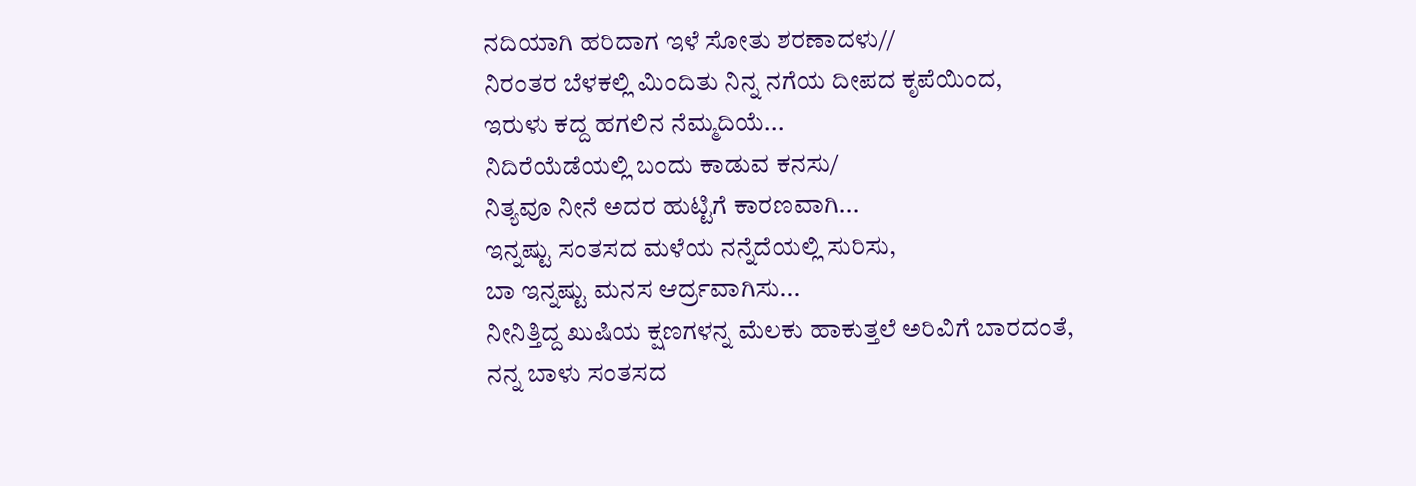ನದಿಯಾಗಿ ಹರಿದಾಗ ಇಳೆ ಸೋತು ಶರಣಾದಳು//
ನಿರಂತರ ಬೆಳಕಲ್ಲಿ ಮಿಂದಿತು ನಿನ್ನ ನಗೆಯ ದೀಪದ ಕೃಪೆಯಿಂದ,
ಇರುಳು ಕದ್ದ ಹಗಲಿನ ನೆಮ್ಮದಿಯೆ...
ನಿದಿರೆಯೆಡೆಯಲ್ಲಿ ಬಂದು ಕಾಡುವ ಕನಸು/
ನಿತ್ಯವೂ ನೀನೆ ಅದರ ಹುಟ್ಟಿಗೆ ಕಾರಣವಾಗಿ...
ಇನ್ನಷ್ಟು ಸಂತಸದ ಮಳೆಯ ನನ್ನೆದೆಯಲ್ಲಿ ಸುರಿಸು,
ಬಾ ಇನ್ನಷ್ಟು ಮನಸ ಆರ್ದ್ರವಾಗಿಸು...
ನೀನಿತ್ತಿದ್ದ ಖುಷಿಯ ಕ್ಷಣಗಳನ್ನ ಮೆಲಕು ಹಾಕುತ್ತಲೆ ಅರಿವಿಗೆ ಬಾರದಂತೆ,
ನನ್ನ ಬಾಳು ಸಂತಸದ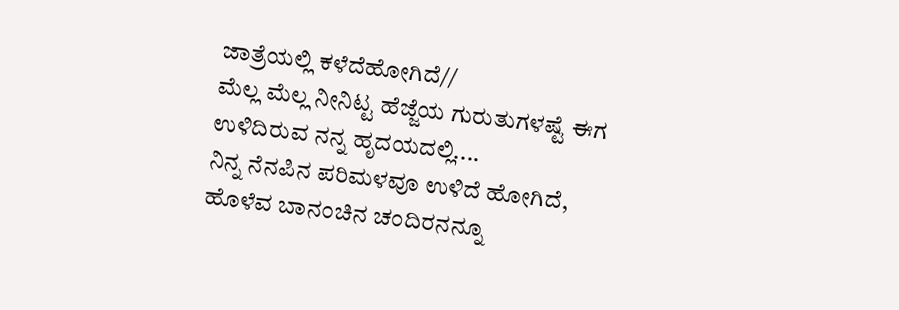ಜಾತ್ರೆಯಲ್ಲಿ ಕಳೆದೆಹೋಗಿದೆ//
ಮೆಲ್ಲ ಮೆಲ್ಲ ನೀನಿಟ್ಟ ಹೆಜ್ಜೆಯ ಗುರುತುಗಳಷ್ಟೆ ಈಗ ಉಳಿದಿರುವ ನನ್ನ ಹೃದಯದಲ್ಲಿ....
ನಿನ್ನ ನೆನಪಿನ ಪರಿಮಳವೂ ಉಳಿದೆ ಹೋಗಿದೆ,
ಹೊಳೆವ ಬಾನಂಚಿನ ಚಂದಿರನನ್ನೂ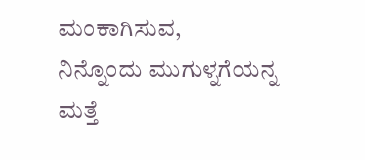ಮಂಕಾಗಿಸುವ,
ನಿನ್ನೊಂದು ಮುಗುಳ್ನಗೆಯನ್ನ ಮತ್ತೆ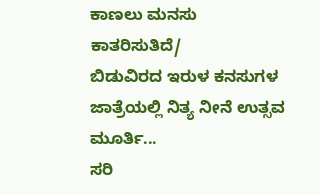ಕಾಣಲು ಮನಸು ಕಾತರಿಸುತಿದೆ/
ಬಿಡುವಿರದ ಇರುಳ ಕನಸುಗಳ ಜಾತ್ರೆಯಲ್ಲಿ ನಿತ್ಯ ನೀನೆ ಉತ್ಸವ ಮೂರ್ತಿ...
ಸರಿ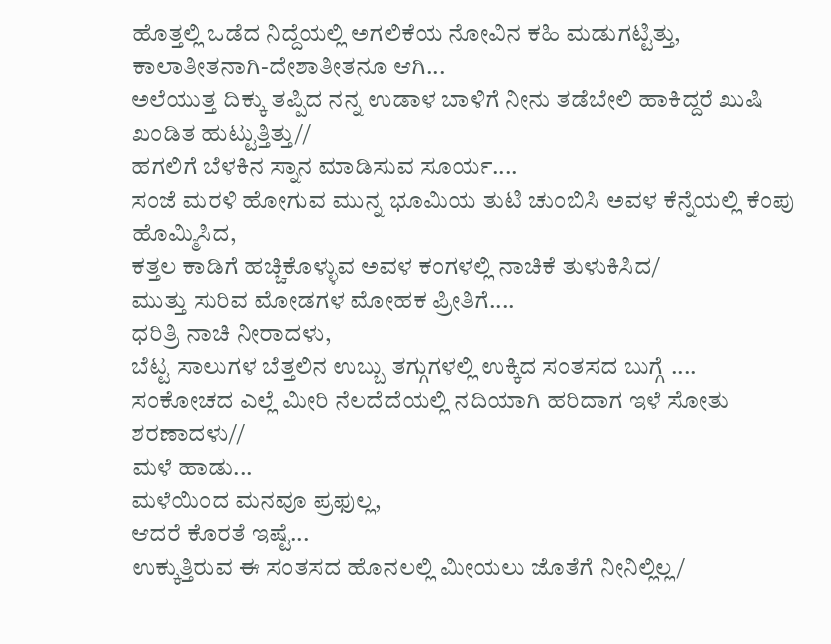ಹೊತ್ತಲ್ಲಿ ಒಡೆದ ನಿದ್ದೆಯಲ್ಲಿ ಅಗಲಿಕೆಯ ನೋವಿನ ಕಹಿ ಮಡುಗಟ್ಟಿತ್ತು,
ಕಾಲಾತೀತನಾಗಿ-ದೇಶಾತೀತನೂ ಆಗಿ...
ಅಲೆಯುತ್ತ ದಿಕ್ಕು ತಪ್ಪಿದ ನನ್ನ ಉಡಾಳ ಬಾಳಿಗೆ ನೀನು ತಡೆಬೇಲಿ ಹಾಕಿದ್ದರೆ ಖುಷಿ ಖಂಡಿತ ಹುಟ್ಟುತ್ತಿತ್ತು//
ಹಗಲಿಗೆ ಬೆಳಕಿನ ಸ್ನಾನ ಮಾಡಿಸುವ ಸೂರ್ಯ....
ಸಂಜೆ ಮರಳಿ ಹೋಗುವ ಮುನ್ನ ಭೂಮಿಯ ತುಟಿ ಚುಂಬಿಸಿ ಅವಳ ಕೆನ್ನೆಯಲ್ಲಿ ಕೆಂಪು ಹೊಮ್ಮಿಸಿದ,
ಕತ್ತಲ ಕಾಡಿಗೆ ಹಚ್ಚಿಕೊಳ್ಳುವ ಅವಳ ಕಂಗಳಲ್ಲಿ ನಾಚಿಕೆ ತುಳುಕಿಸಿದ/
ಮುತ್ತು ಸುರಿವ ಮೋಡಗಳ ಮೋಹಕ ಪ್ರೀತಿಗೆ....
ಧರಿತ್ರಿ ನಾಚಿ ನೀರಾದಳು,
ಬೆಟ್ಟ ಸಾಲುಗಳ ಬೆತ್ತಲಿನ ಉಬ್ಬು ತಗ್ಗುಗಳಲ್ಲಿ ಉಕ್ಕಿದ ಸಂತಸದ ಬುಗ್ಗೆ ....
ಸಂಕೋಚದ ಎಲ್ಲೆ ಮೀರಿ ನೆಲದೆದೆಯಲ್ಲಿ ನದಿಯಾಗಿ ಹರಿದಾಗ ಇಳೆ ಸೋತು ಶರಣಾದಳು//
ಮಳೆ ಹಾಡು...
ಮಳೆಯಿಂದ ಮನವೂ ಪ್ರಫುಲ್ಲ,
ಆದರೆ ಕೊರತೆ ಇಷ್ಟೆ...
ಉಕ್ಕುತ್ತಿರುವ ಈ ಸಂತಸದ ಹೊನಲಲ್ಲಿ ಮೀಯಲು ಜೊತೆಗೆ ನೀನಿಲ್ಲಿಲ್ಲ/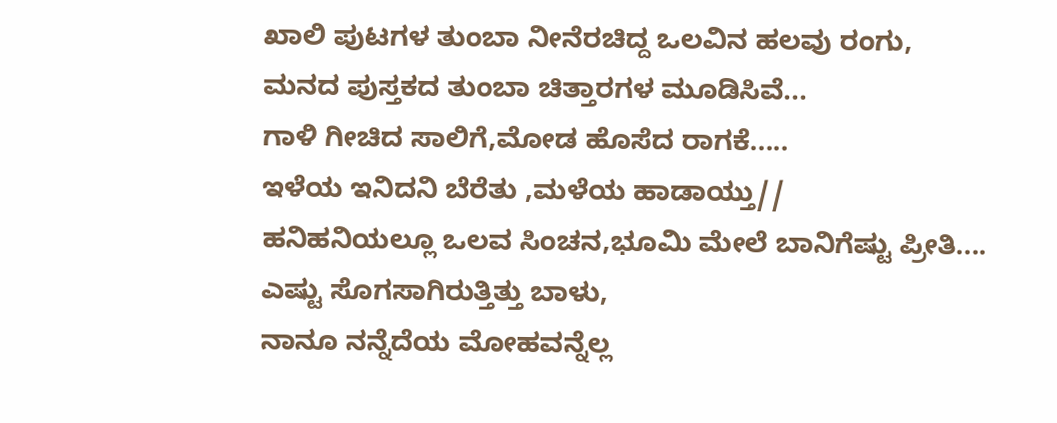ಖಾಲಿ ಪುಟಗಳ ತುಂಬಾ ನೀನೆರಚಿದ್ದ ಒಲವಿನ ಹಲವು ರಂಗು,
ಮನದ ಪುಸ್ತಕದ ತುಂಬಾ ಚಿತ್ತಾರಗಳ ಮೂಡಿಸಿವೆ...
ಗಾಳಿ ಗೀಚಿದ ಸಾಲಿಗೆ,ಮೋಡ ಹೊಸೆದ ರಾಗಕೆ.....
ಇಳೆಯ ಇನಿದನಿ ಬೆರೆತು ,ಮಳೆಯ ಹಾಡಾಯ್ತು//
ಹನಿಹನಿಯಲ್ಲೂ ಒಲವ ಸಿಂಚನ,ಭೂಮಿ ಮೇಲೆ ಬಾನಿಗೆಷ್ಟು ಪ್ರೀತಿ....
ಎಷ್ಟು ಸೊಗಸಾಗಿರುತ್ತಿತ್ತು ಬಾಳು,
ನಾನೂ ನನ್ನೆದೆಯ ಮೋಹವನ್ನೆಲ್ಲ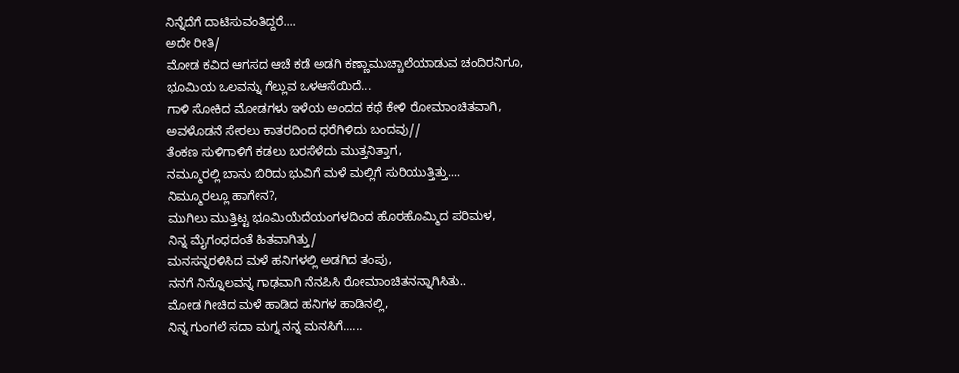ನಿನ್ನೆದೆಗೆ ದಾಟಿಸುವಂತಿದ್ದರೆ....
ಅದೇ ರೀತಿ/
ಮೋಡ ಕವಿದ ಆಗಸದ ಆಚೆ ಕಡೆ ಅಡಗಿ ಕಣ್ಣಾಮುಚ್ಚಾಲೆಯಾಡುವ ಚಂದಿರನಿಗೂ,
ಭೂಮಿಯ ಒಲವನ್ನು ಗೆಲ್ಲುವ ಒಳಆಸೆಯಿದೆ...
ಗಾಳಿ ಸೋಕಿದ ಮೋಡಗಳು ಇಳೆಯ ಅಂದದ ಕಥೆ ಕೇಳಿ ರೋಮಾಂಚಿತವಾಗಿ,
ಅವಳೊಡನೆ ಸೇರಲು ಕಾತರದಿಂದ ಧರೆಗಿಳಿದು ಬಂದವು//
ತೆಂಕಣ ಸುಳಿಗಾಳಿಗೆ ಕಡಲು ಬರಸೆಳೆದು ಮುತ್ತನಿತ್ತಾಗ,
ನಮ್ಮೂರಲ್ಲಿ ಬಾನು ಬಿರಿದು ಭುವಿಗೆ ಮಳೆ ಮಲ್ಲಿಗೆ ಸುರಿಯುತ್ತಿತ್ತು....
ನಿಮ್ಮೂರಲ್ಲೂ ಹಾಗೇನ?,
ಮುಗಿಲು ಮುತ್ತಿಟ್ಟ ಭೂಮಿಯೆದೆಯಂಗಳದಿಂದ ಹೊರಹೊಮ್ಮಿದ ಪರಿಮಳ,
ನಿನ್ನ ಮೈಗಂಧದಂತೆ ಹಿತವಾಗಿತ್ತು/
ಮನಸನ್ನರಳಿಸಿದ ಮಳೆ ಹನಿಗಳಲ್ಲಿ ಅಡಗಿದ ತಂಪು,
ನನಗೆ ನಿನ್ನೊಲವನ್ನ ಗಾಢವಾಗಿ ನೆನಪಿಸಿ ರೋಮಾಂಚಿತನನ್ನಾಗಿಸಿತು..
ಮೋಡ ಗೀಚಿದ ಮಳೆ ಹಾಡಿದ ಹನಿಗಳ ಹಾಡಿನಲ್ಲಿ,
ನಿನ್ನ ಗುಂಗಲೆ ಸದಾ ಮಗ್ನ ನನ್ನ ಮನಸಿಗೆ......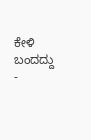ಕೇಳಿ ಬಂದದ್ದು -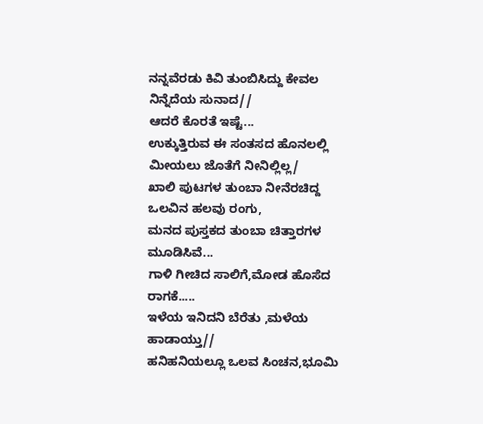ನನ್ನವೆರಡು ಕಿವಿ ತುಂಬಿಸಿದ್ದು ಕೇವಲ ನಿನ್ನೆದೆಯ ಸುನಾದ//
ಆದರೆ ಕೊರತೆ ಇಷ್ಟೆ...
ಉಕ್ಕುತ್ತಿರುವ ಈ ಸಂತಸದ ಹೊನಲಲ್ಲಿ ಮೀಯಲು ಜೊತೆಗೆ ನೀನಿಲ್ಲಿಲ್ಲ/
ಖಾಲಿ ಪುಟಗಳ ತುಂಬಾ ನೀನೆರಚಿದ್ದ ಒಲವಿನ ಹಲವು ರಂಗು,
ಮನದ ಪುಸ್ತಕದ ತುಂಬಾ ಚಿತ್ತಾರಗಳ ಮೂಡಿಸಿವೆ...
ಗಾಳಿ ಗೀಚಿದ ಸಾಲಿಗೆ,ಮೋಡ ಹೊಸೆದ ರಾಗಕೆ.....
ಇಳೆಯ ಇನಿದನಿ ಬೆರೆತು ,ಮಳೆಯ ಹಾಡಾಯ್ತು//
ಹನಿಹನಿಯಲ್ಲೂ ಒಲವ ಸಿಂಚನ,ಭೂಮಿ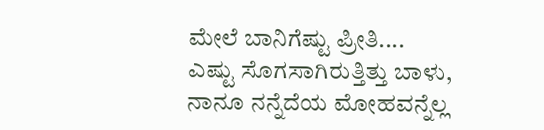ಮೇಲೆ ಬಾನಿಗೆಷ್ಟು ಪ್ರೀತಿ....
ಎಷ್ಟು ಸೊಗಸಾಗಿರುತ್ತಿತ್ತು ಬಾಳು,
ನಾನೂ ನನ್ನೆದೆಯ ಮೋಹವನ್ನೆಲ್ಲ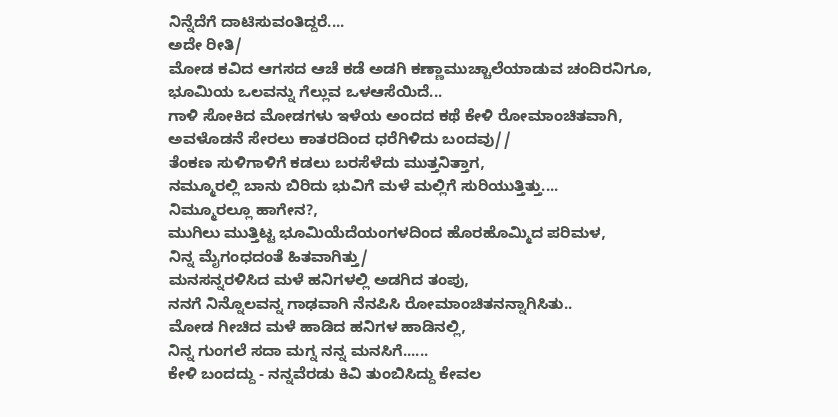ನಿನ್ನೆದೆಗೆ ದಾಟಿಸುವಂತಿದ್ದರೆ....
ಅದೇ ರೀತಿ/
ಮೋಡ ಕವಿದ ಆಗಸದ ಆಚೆ ಕಡೆ ಅಡಗಿ ಕಣ್ಣಾಮುಚ್ಚಾಲೆಯಾಡುವ ಚಂದಿರನಿಗೂ,
ಭೂಮಿಯ ಒಲವನ್ನು ಗೆಲ್ಲುವ ಒಳಆಸೆಯಿದೆ...
ಗಾಳಿ ಸೋಕಿದ ಮೋಡಗಳು ಇಳೆಯ ಅಂದದ ಕಥೆ ಕೇಳಿ ರೋಮಾಂಚಿತವಾಗಿ,
ಅವಳೊಡನೆ ಸೇರಲು ಕಾತರದಿಂದ ಧರೆಗಿಳಿದು ಬಂದವು//
ತೆಂಕಣ ಸುಳಿಗಾಳಿಗೆ ಕಡಲು ಬರಸೆಳೆದು ಮುತ್ತನಿತ್ತಾಗ,
ನಮ್ಮೂರಲ್ಲಿ ಬಾನು ಬಿರಿದು ಭುವಿಗೆ ಮಳೆ ಮಲ್ಲಿಗೆ ಸುರಿಯುತ್ತಿತ್ತು....
ನಿಮ್ಮೂರಲ್ಲೂ ಹಾಗೇನ?,
ಮುಗಿಲು ಮುತ್ತಿಟ್ಟ ಭೂಮಿಯೆದೆಯಂಗಳದಿಂದ ಹೊರಹೊಮ್ಮಿದ ಪರಿಮಳ,
ನಿನ್ನ ಮೈಗಂಧದಂತೆ ಹಿತವಾಗಿತ್ತು/
ಮನಸನ್ನರಳಿಸಿದ ಮಳೆ ಹನಿಗಳಲ್ಲಿ ಅಡಗಿದ ತಂಪು,
ನನಗೆ ನಿನ್ನೊಲವನ್ನ ಗಾಢವಾಗಿ ನೆನಪಿಸಿ ರೋಮಾಂಚಿತನನ್ನಾಗಿಸಿತು..
ಮೋಡ ಗೀಚಿದ ಮಳೆ ಹಾಡಿದ ಹನಿಗಳ ಹಾಡಿನಲ್ಲಿ,
ನಿನ್ನ ಗುಂಗಲೆ ಸದಾ ಮಗ್ನ ನನ್ನ ಮನಸಿಗೆ......
ಕೇಳಿ ಬಂದದ್ದು - ನನ್ನವೆರಡು ಕಿವಿ ತುಂಬಿಸಿದ್ದು ಕೇವಲ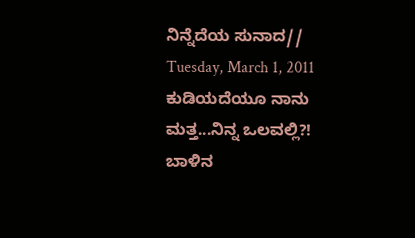ನಿನ್ನೆದೆಯ ಸುನಾದ//
Tuesday, March 1, 2011
ಕುಡಿಯದೆಯೂ ನಾನು ಮತ್ತ...ನಿನ್ನ ಒಲವಲ್ಲಿ?!
ಬಾಳಿನ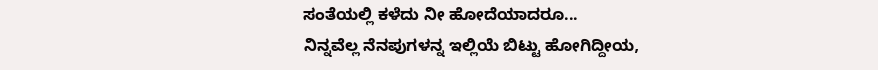ಸಂತೆಯಲ್ಲಿ ಕಳೆದು ನೀ ಹೋದೆಯಾದರೂ...
ನಿನ್ನವೆಲ್ಲ ನೆನಪುಗಳನ್ನ ಇಲ್ಲಿಯೆ ಬಿಟ್ಟು ಹೋಗಿದ್ದೀಯ,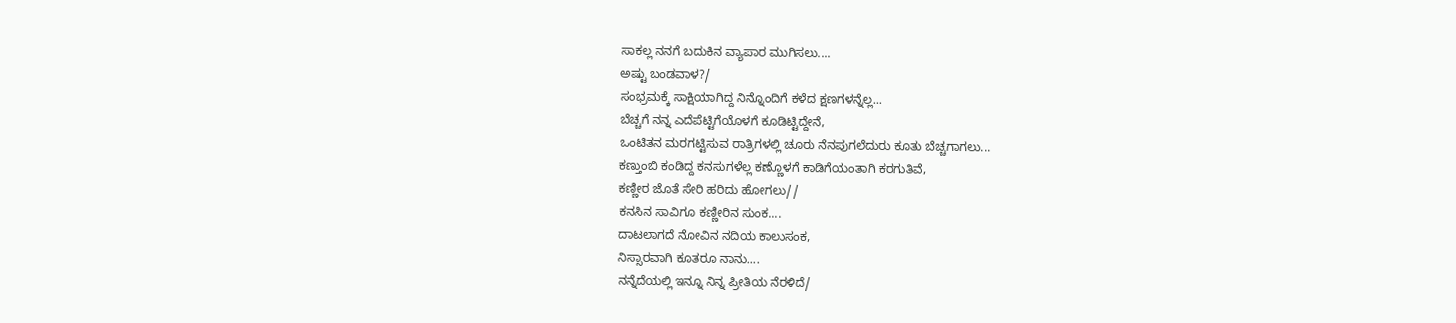ಸಾಕಲ್ಲ ನನಗೆ ಬದುಕಿನ ವ್ಯಾಪಾರ ಮುಗಿಸಲು....
ಅಷ್ಟು ಬಂಡವಾಳ?/
ಸಂಭ್ರಮಕ್ಕೆ ಸಾಕ್ಷಿಯಾಗಿದ್ದ ನಿನ್ನೊಂದಿಗೆ ಕಳೆದ ಕ್ಷಣಗಳನ್ನೆಲ್ಲ...
ಬೆಚ್ಚಗೆ ನನ್ನ ಎದೆಪೆಟ್ಟಿಗೆಯೊಳಗೆ ಕೂಡಿಟ್ಟಿದ್ದೇನೆ,
ಒಂಟಿತನ ಮರಗಟ್ಟಿಸುವ ರಾತ್ರಿಗಳಲ್ಲಿ ಚೂರು ನೆನಪುಗಲೆದುರು ಕೂತು ಬೆಚ್ಚಗಾಗಲು...
ಕಣ್ತುಂಬಿ ಕಂಡಿದ್ದ ಕನಸುಗಳೆಲ್ಲ ಕಣ್ಣೊಳಗೆ ಕಾಡಿಗೆಯಂತಾಗಿ ಕರಗುತಿವೆ,
ಕಣ್ಣೀರ ಜೊತೆ ಸೇರಿ ಹರಿದು ಹೋಗಲು//
ಕನಸಿನ ಸಾವಿಗೂ ಕಣ್ಣೀರಿನ ಸುಂಕ....
ದಾಟಲಾಗದೆ ನೋವಿನ ನದಿಯ ಕಾಲುಸಂಕ,
ನಿಸ್ಸಾರವಾಗಿ ಕೂತರೂ ನಾನು....
ನನ್ನೆದೆಯಲ್ಲಿ ಇನ್ನೂ ನಿನ್ನ ಪ್ರೀತಿಯ ನೆರಳಿದೆ/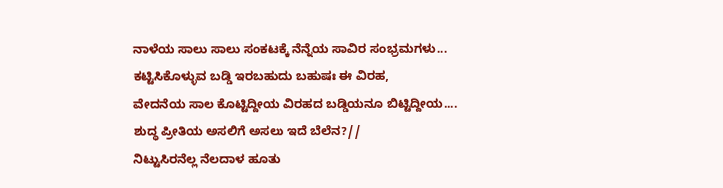ನಾಳೆಯ ಸಾಲು ಸಾಲು ಸಂಕಟಕ್ಕೆ ನೆನ್ನೆಯ ಸಾವಿರ ಸಂಭ್ರಮಗಳು...
ಕಟ್ಟಿಸಿಕೊಳ್ಳುವ ಬಡ್ಡಿ ಇರಬಹುದು ಬಹುಷಃ ಈ ವಿರಹ,
ವೇದನೆಯ ಸಾಲ ಕೊಟ್ಟಿದ್ದೀಯ ವಿರಹದ ಬಡ್ಡಿಯನೂ ಬಿಟ್ಟಿದ್ದೀಯ....
ಶುದ್ಧ ಪ್ರೀತಿಯ ಅಸಲಿಗೆ ಅಸಲು ಇದೆ ಬೆಲೆನ?//
ನಿಟ್ಟುಸಿರನೆಲ್ಲ ನೆಲದಾಳ ಹೂತು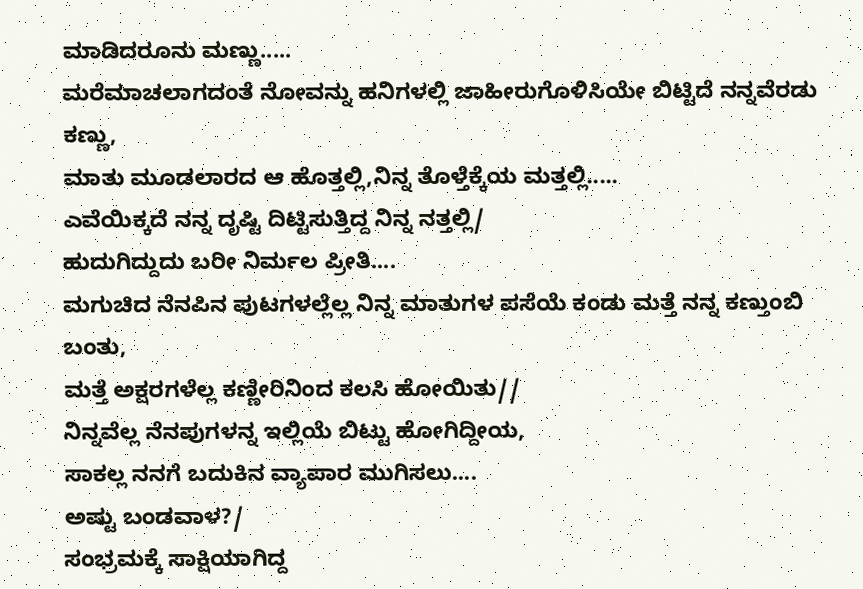ಮಾಡಿದರೂನು ಮಣ್ಣು.....
ಮರೆಮಾಚಲಾಗದಂತೆ ನೋವನ್ನು ಹನಿಗಳಲ್ಲಿ ಜಾಹೀರುಗೊಳಿಸಿಯೇ ಬಿಟ್ಟಿದೆ ನನ್ನವೆರಡು ಕಣ್ಣು,
ಮಾತು ಮೂಡಲಾರದ ಆ ಹೊತ್ತಲ್ಲಿ,ನಿನ್ನ ತೊಳ್ತೆಕ್ಕೆಯ ಮತ್ತಲ್ಲಿ.....
ಎವೆಯಿಕ್ಕದೆ ನನ್ನ ದೃಷ್ಟಿ ದಿಟ್ಟಿಸುತ್ತಿದ್ದ ನಿನ್ನ ನತ್ತಲ್ಲಿ/
ಹುದುಗಿದ್ದುದು ಬರೀ ನಿರ್ಮಲ ಪ್ರೀತಿ....
ಮಗುಚಿದ ನೆನಪಿನ ಪುಟಗಳಲ್ಲೆಲ್ಲ ನಿನ್ನ ಮಾತುಗಳ ಪಸೆಯೆ ಕಂಡು ಮತ್ತೆ ನನ್ನ ಕಣ್ತುಂಬಿ ಬಂತು,
ಮತ್ತೆ ಅಕ್ಷರಗಳೆಲ್ಲ ಕಣ್ಣೀರಿನಿಂದ ಕಲಸಿ ಹೋಯಿತು//
ನಿನ್ನವೆಲ್ಲ ನೆನಪುಗಳನ್ನ ಇಲ್ಲಿಯೆ ಬಿಟ್ಟು ಹೋಗಿದ್ದೀಯ,
ಸಾಕಲ್ಲ ನನಗೆ ಬದುಕಿನ ವ್ಯಾಪಾರ ಮುಗಿಸಲು....
ಅಷ್ಟು ಬಂಡವಾಳ?/
ಸಂಭ್ರಮಕ್ಕೆ ಸಾಕ್ಷಿಯಾಗಿದ್ದ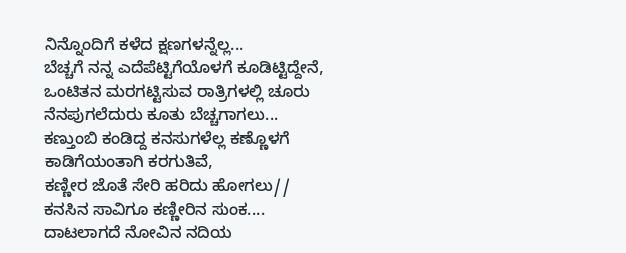ನಿನ್ನೊಂದಿಗೆ ಕಳೆದ ಕ್ಷಣಗಳನ್ನೆಲ್ಲ...
ಬೆಚ್ಚಗೆ ನನ್ನ ಎದೆಪೆಟ್ಟಿಗೆಯೊಳಗೆ ಕೂಡಿಟ್ಟಿದ್ದೇನೆ,
ಒಂಟಿತನ ಮರಗಟ್ಟಿಸುವ ರಾತ್ರಿಗಳಲ್ಲಿ ಚೂರು ನೆನಪುಗಲೆದುರು ಕೂತು ಬೆಚ್ಚಗಾಗಲು...
ಕಣ್ತುಂಬಿ ಕಂಡಿದ್ದ ಕನಸುಗಳೆಲ್ಲ ಕಣ್ಣೊಳಗೆ ಕಾಡಿಗೆಯಂತಾಗಿ ಕರಗುತಿವೆ,
ಕಣ್ಣೀರ ಜೊತೆ ಸೇರಿ ಹರಿದು ಹೋಗಲು//
ಕನಸಿನ ಸಾವಿಗೂ ಕಣ್ಣೀರಿನ ಸುಂಕ....
ದಾಟಲಾಗದೆ ನೋವಿನ ನದಿಯ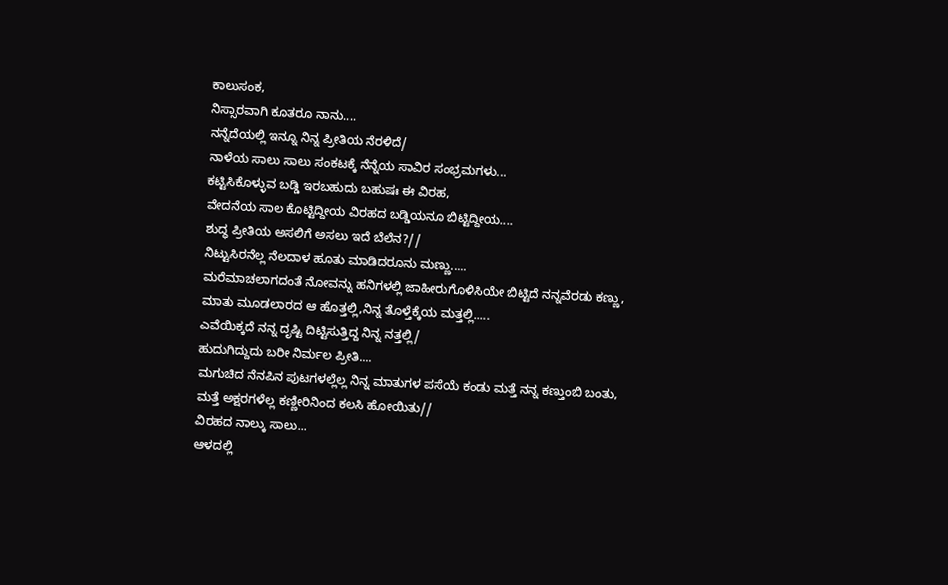ಕಾಲುಸಂಕ,
ನಿಸ್ಸಾರವಾಗಿ ಕೂತರೂ ನಾನು....
ನನ್ನೆದೆಯಲ್ಲಿ ಇನ್ನೂ ನಿನ್ನ ಪ್ರೀತಿಯ ನೆರಳಿದೆ/
ನಾಳೆಯ ಸಾಲು ಸಾಲು ಸಂಕಟಕ್ಕೆ ನೆನ್ನೆಯ ಸಾವಿರ ಸಂಭ್ರಮಗಳು...
ಕಟ್ಟಿಸಿಕೊಳ್ಳುವ ಬಡ್ಡಿ ಇರಬಹುದು ಬಹುಷಃ ಈ ವಿರಹ,
ವೇದನೆಯ ಸಾಲ ಕೊಟ್ಟಿದ್ದೀಯ ವಿರಹದ ಬಡ್ಡಿಯನೂ ಬಿಟ್ಟಿದ್ದೀಯ....
ಶುದ್ಧ ಪ್ರೀತಿಯ ಅಸಲಿಗೆ ಅಸಲು ಇದೆ ಬೆಲೆನ?//
ನಿಟ್ಟುಸಿರನೆಲ್ಲ ನೆಲದಾಳ ಹೂತು ಮಾಡಿದರೂನು ಮಣ್ಣು.....
ಮರೆಮಾಚಲಾಗದಂತೆ ನೋವನ್ನು ಹನಿಗಳಲ್ಲಿ ಜಾಹೀರುಗೊಳಿಸಿಯೇ ಬಿಟ್ಟಿದೆ ನನ್ನವೆರಡು ಕಣ್ಣು,
ಮಾತು ಮೂಡಲಾರದ ಆ ಹೊತ್ತಲ್ಲಿ,ನಿನ್ನ ತೊಳ್ತೆಕ್ಕೆಯ ಮತ್ತಲ್ಲಿ.....
ಎವೆಯಿಕ್ಕದೆ ನನ್ನ ದೃಷ್ಟಿ ದಿಟ್ಟಿಸುತ್ತಿದ್ದ ನಿನ್ನ ನತ್ತಲ್ಲಿ/
ಹುದುಗಿದ್ದುದು ಬರೀ ನಿರ್ಮಲ ಪ್ರೀತಿ....
ಮಗುಚಿದ ನೆನಪಿನ ಪುಟಗಳಲ್ಲೆಲ್ಲ ನಿನ್ನ ಮಾತುಗಳ ಪಸೆಯೆ ಕಂಡು ಮತ್ತೆ ನನ್ನ ಕಣ್ತುಂಬಿ ಬಂತು,
ಮತ್ತೆ ಅಕ್ಷರಗಳೆಲ್ಲ ಕಣ್ಣೀರಿನಿಂದ ಕಲಸಿ ಹೋಯಿತು//
ವಿರಹದ ನಾಲ್ಕು ಸಾಲು...
ಆಳದಲ್ಲಿ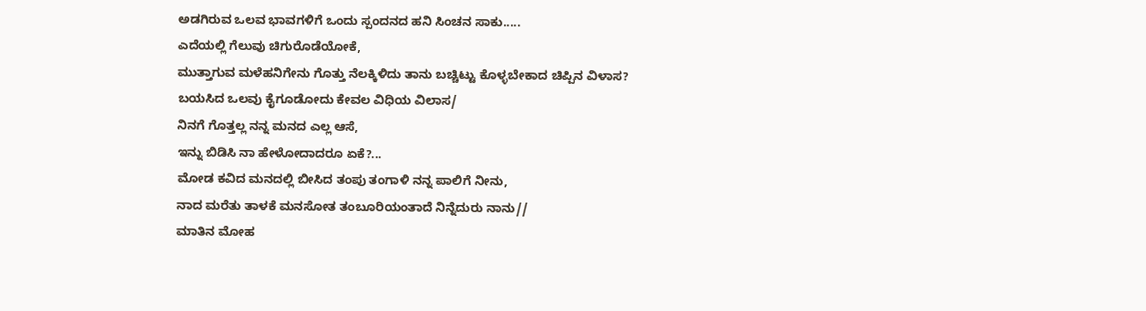ಅಡಗಿರುವ ಒಲವ ಭಾವಗಳಿಗೆ ಒಂದು ಸ್ಪಂದನದ ಹನಿ ಸಿಂಚನ ಸಾಕು.....
ಎದೆಯಲ್ಲಿ ಗೆಲುವು ಚಿಗುರೊಡೆಯೋಕೆ,
ಮುತ್ತಾಗುವ ಮಳೆಹನಿಗೇನು ಗೊತ್ತು ನೆಲಕ್ಕಿಳಿದು ತಾನು ಬಚ್ಚಿಟ್ಟು ಕೊಳ್ಳಬೇಕಾದ ಚಿಪ್ಪಿನ ವಿಳಾಸ?
ಬಯಸಿದ ಒಲವು ಕೈಗೂಡೋದು ಕೇವಲ ವಿಧಿಯ ವಿಲಾಸ/
ನಿನಗೆ ಗೊತ್ತಲ್ಲ ನನ್ನ ಮನದ ಎಲ್ಲ ಆಸೆ,
ಇನ್ನು ಬಿಡಿಸಿ ನಾ ಹೇಳೋದಾದರೂ ಏಕೆ?...
ಮೋಡ ಕವಿದ ಮನದಲ್ಲಿ ಬೀಸಿದ ತಂಪು ತಂಗಾಳಿ ನನ್ನ ಪಾಲಿಗೆ ನೀನು,
ನಾದ ಮರೆತು ತಾಳಕೆ ಮನಸೋತ ತಂಬೂರಿಯಂತಾದೆ ನಿನ್ನೆದುರು ನಾನು//
ಮಾತಿನ ಮೋಹ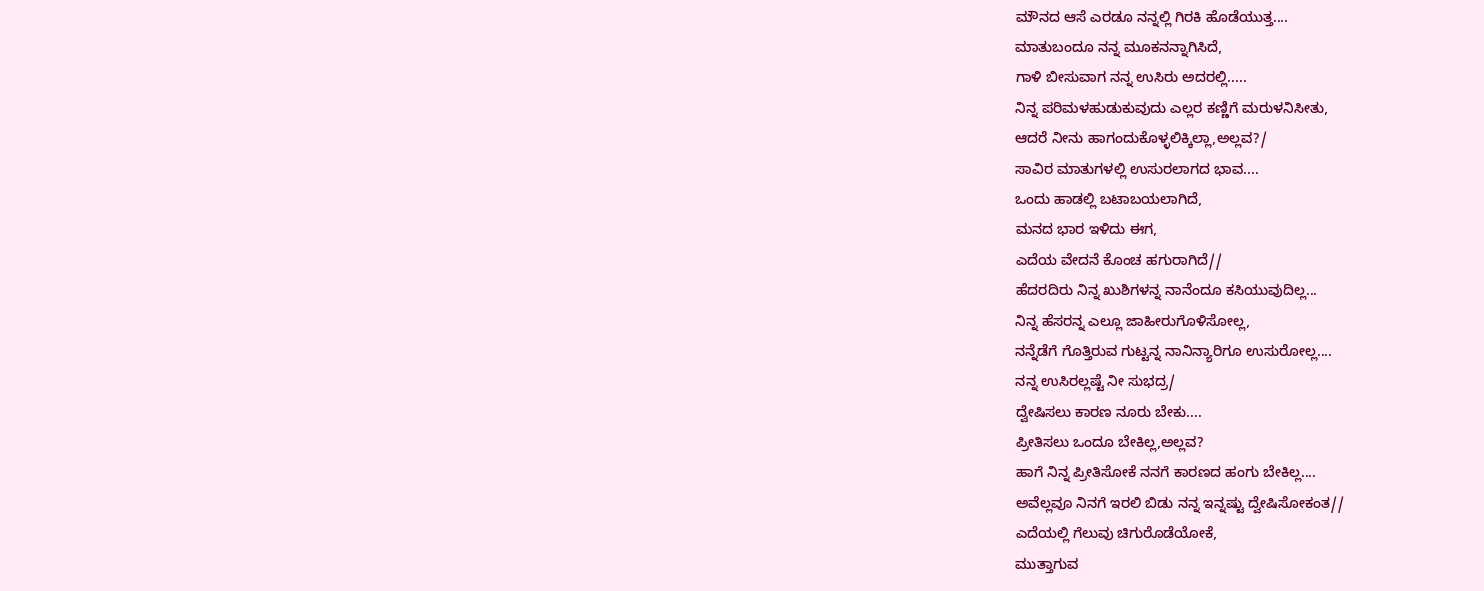ಮೌನದ ಆಸೆ ಎರಡೂ ನನ್ನಲ್ಲಿ ಗಿರಕಿ ಹೊಡೆಯುತ್ತ....
ಮಾತುಬಂದೂ ನನ್ನ ಮೂಕನನ್ನಾಗಿಸಿದೆ,
ಗಾಳಿ ಬೀಸುವಾಗ ನನ್ನ ಉಸಿರು ಅದರಲ್ಲಿ.....
ನಿನ್ನ ಪರಿಮಳಹುಡುಕುವುದು ಎಲ್ಲರ ಕಣ್ಣಿಗೆ ಮರುಳನಿಸೀತು,
ಆದರೆ ನೀನು ಹಾಗಂದುಕೊಳ್ಳಲಿಕ್ಕಿಲ್ಲಾ,ಅಲ್ಲವ?/
ಸಾವಿರ ಮಾತುಗಳಲ್ಲಿ ಉಸುರಲಾಗದ ಭಾವ....
ಒಂದು ಹಾಡಲ್ಲಿ ಬಟಾಬಯಲಾಗಿದೆ,
ಮನದ ಭಾರ ಇಳಿದು ಈಗ,
ಎದೆಯ ವೇದನೆ ಕೊಂಚ ಹಗುರಾಗಿದೆ//
ಹೆದರದಿರು ನಿನ್ನ ಖುಶಿಗಳನ್ನ ನಾನೆಂದೂ ಕಸಿಯುವುದಿಲ್ಲ...
ನಿನ್ನ ಹೆಸರನ್ನ ಎಲ್ಲೂ ಜಾಹೀರುಗೊಳಿಸೋಲ್ಲ,
ನನ್ನೆಡೆಗೆ ಗೊತ್ತಿರುವ ಗುಟ್ಟನ್ನ ನಾನಿನ್ಯಾರಿಗೂ ಉಸುರೋಲ್ಲ....
ನನ್ನ ಉಸಿರಲ್ಲಷ್ಟೆ ನೀ ಸುಭದ್ರ/
ದ್ವೇಷಿಸಲು ಕಾರಣ ನೂರು ಬೇಕು....
ಪ್ರೀತಿಸಲು ಒಂದೂ ಬೇಕಿಲ್ಲ,ಅಲ್ಲವ?
ಹಾಗೆ ನಿನ್ನ ಪ್ರೀತಿಸೋಕೆ ನನಗೆ ಕಾರಣದ ಹಂಗು ಬೇಕಿಲ್ಲ....
ಅವೆಲ್ಲವೂ ನಿನಗೆ ಇರಲಿ ಬಿಡು ನನ್ನ ಇನ್ನಷ್ಟು ದ್ವೇಷಿಸೋಕಂತ//
ಎದೆಯಲ್ಲಿ ಗೆಲುವು ಚಿಗುರೊಡೆಯೋಕೆ,
ಮುತ್ತಾಗುವ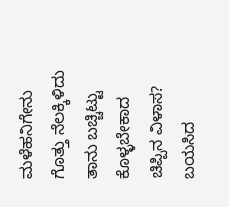ಮಳೆಹನಿಗೇನು ಗೊತ್ತು ನೆಲಕ್ಕಿಳಿದು ತಾನು ಬಚ್ಚಿಟ್ಟು ಕೊಳ್ಳಬೇಕಾದ ಚಿಪ್ಪಿನ ವಿಳಾಸ?
ಬಯಸಿದ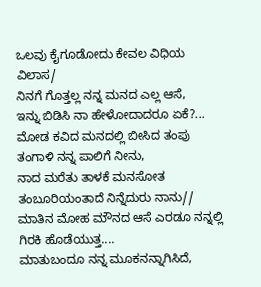ಒಲವು ಕೈಗೂಡೋದು ಕೇವಲ ವಿಧಿಯ ವಿಲಾಸ/
ನಿನಗೆ ಗೊತ್ತಲ್ಲ ನನ್ನ ಮನದ ಎಲ್ಲ ಆಸೆ,
ಇನ್ನು ಬಿಡಿಸಿ ನಾ ಹೇಳೋದಾದರೂ ಏಕೆ?...
ಮೋಡ ಕವಿದ ಮನದಲ್ಲಿ ಬೀಸಿದ ತಂಪು ತಂಗಾಳಿ ನನ್ನ ಪಾಲಿಗೆ ನೀನು,
ನಾದ ಮರೆತು ತಾಳಕೆ ಮನಸೋತ ತಂಬೂರಿಯಂತಾದೆ ನಿನ್ನೆದುರು ನಾನು//
ಮಾತಿನ ಮೋಹ ಮೌನದ ಆಸೆ ಎರಡೂ ನನ್ನಲ್ಲಿ ಗಿರಕಿ ಹೊಡೆಯುತ್ತ....
ಮಾತುಬಂದೂ ನನ್ನ ಮೂಕನನ್ನಾಗಿಸಿದೆ,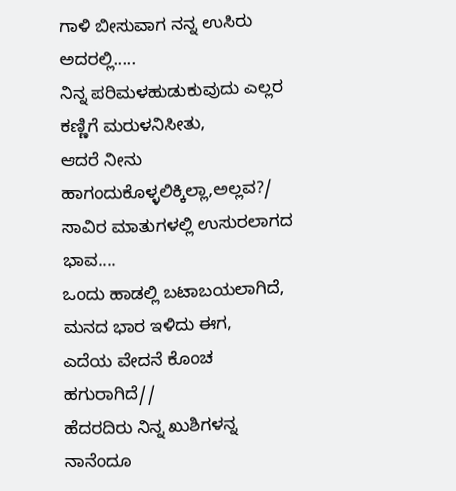ಗಾಳಿ ಬೀಸುವಾಗ ನನ್ನ ಉಸಿರು ಅದರಲ್ಲಿ.....
ನಿನ್ನ ಪರಿಮಳಹುಡುಕುವುದು ಎಲ್ಲರ ಕಣ್ಣಿಗೆ ಮರುಳನಿಸೀತು,
ಆದರೆ ನೀನು ಹಾಗಂದುಕೊಳ್ಳಲಿಕ್ಕಿಲ್ಲಾ,ಅಲ್ಲವ?/
ಸಾವಿರ ಮಾತುಗಳಲ್ಲಿ ಉಸುರಲಾಗದ ಭಾವ....
ಒಂದು ಹಾಡಲ್ಲಿ ಬಟಾಬಯಲಾಗಿದೆ,
ಮನದ ಭಾರ ಇಳಿದು ಈಗ,
ಎದೆಯ ವೇದನೆ ಕೊಂಚ ಹಗುರಾಗಿದೆ//
ಹೆದರದಿರು ನಿನ್ನ ಖುಶಿಗಳನ್ನ ನಾನೆಂದೂ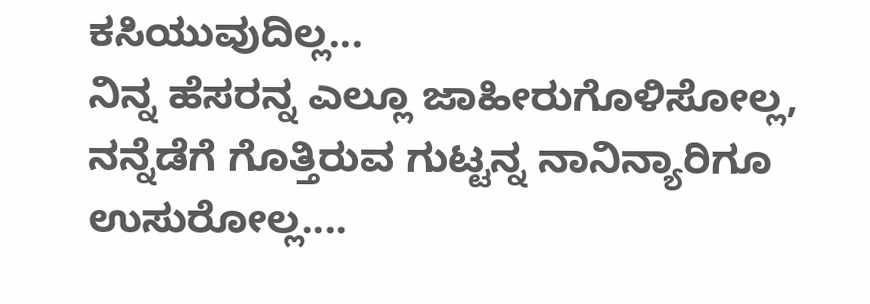ಕಸಿಯುವುದಿಲ್ಲ...
ನಿನ್ನ ಹೆಸರನ್ನ ಎಲ್ಲೂ ಜಾಹೀರುಗೊಳಿಸೋಲ್ಲ,
ನನ್ನೆಡೆಗೆ ಗೊತ್ತಿರುವ ಗುಟ್ಟನ್ನ ನಾನಿನ್ಯಾರಿಗೂ ಉಸುರೋಲ್ಲ....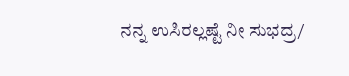ನನ್ನ ಉಸಿರಲ್ಲಷ್ಟೆ ನೀ ಸುಭದ್ರ/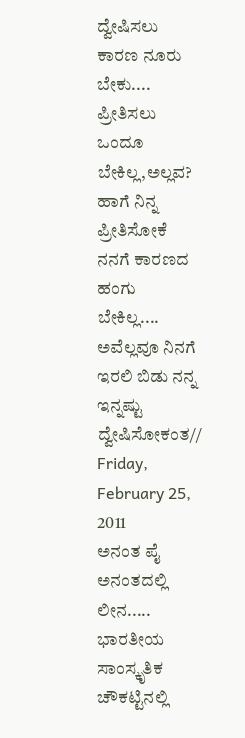ದ್ವೇಷಿಸಲು ಕಾರಣ ನೂರು ಬೇಕು....
ಪ್ರೀತಿಸಲು ಒಂದೂ ಬೇಕಿಲ್ಲ,ಅಲ್ಲವ?
ಹಾಗೆ ನಿನ್ನ ಪ್ರೀತಿಸೋಕೆ ನನಗೆ ಕಾರಣದ ಹಂಗು ಬೇಕಿಲ್ಲ....
ಅವೆಲ್ಲವೂ ನಿನಗೆ ಇರಲಿ ಬಿಡು ನನ್ನ ಇನ್ನಷ್ಟು ದ್ವೇಷಿಸೋಕಂತ//
Friday, February 25, 2011
ಅನಂತ ಪೈ ಅನಂತದಲ್ಲಿ ಲೀನ.....
ಭಾರತೀಯ ಸಾಂಸ್ಕೃತಿಕ ಚೌಕಟ್ಟಿನಲ್ಲಿ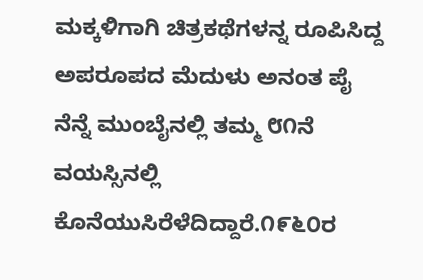ಮಕ್ಕಳಿಗಾಗಿ ಚಿತ್ರಕಥೆಗಳನ್ನ ರೂಪಿಸಿದ್ದ ಅಪರೂಪದ ಮೆದುಳು ಅನಂತ ಪೈ ನೆನ್ನೆ ಮುಂಬೈನಲ್ಲಿ ತಮ್ಮ ೮೧ನೆ ವಯಸ್ಸಿನಲ್ಲಿ ಕೊನೆಯುಸಿರೆಳೆದಿದ್ದಾರೆ.೧೯೬೦ರ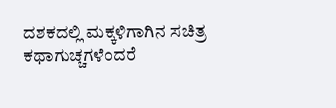ದಶಕದಲ್ಲಿ ಮಕ್ಕಳಿಗಾಗಿನ ಸಚಿತ್ರ ಕಥಾಗುಚ್ಚಗಳೆಂದರೆ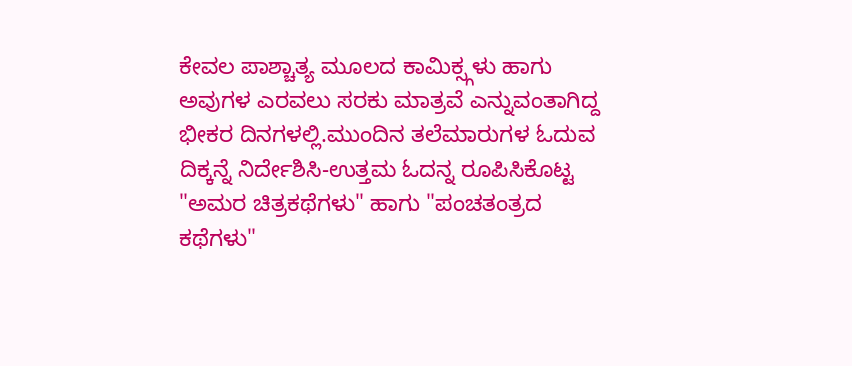ಕೇವಲ ಪಾಶ್ಚಾತ್ಯ ಮೂಲದ ಕಾಮಿಕ್ಸ್ಗಳು ಹಾಗು ಅವುಗಳ ಎರವಲು ಸರಕು ಮಾತ್ರವೆ ಎನ್ನುವಂತಾಗಿದ್ದ ಭೀಕರ ದಿನಗಳಲ್ಲಿ.ಮುಂದಿನ ತಲೆಮಾರುಗಳ ಓದುವ ದಿಕ್ಕನ್ನೆ ನಿರ್ದೇಶಿಸಿ-ಉತ್ತಮ ಓದನ್ನ ರೂಪಿಸಿಕೊಟ್ಟ "ಅಮರ ಚಿತ್ರಕಥೆಗಳು" ಹಾಗು "ಪಂಚತಂತ್ರದ ಕಥೆಗಳು"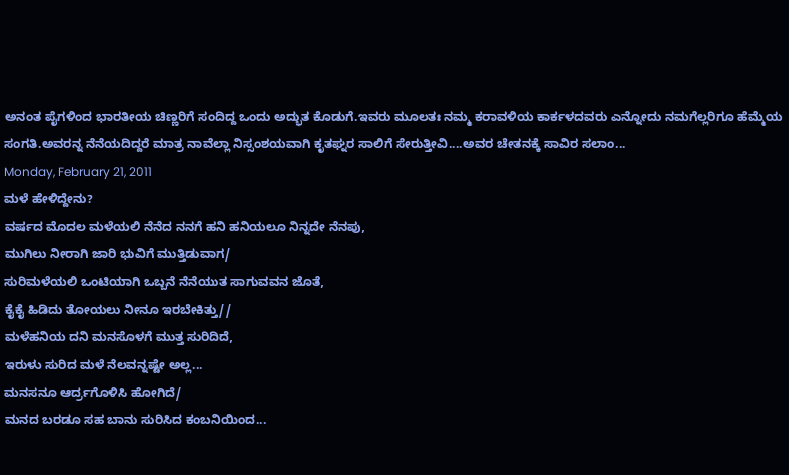ಅನಂತ ಪೈಗಳಿಂದ ಭಾರತೀಯ ಚಿಣ್ಣರಿಗೆ ಸಂದಿದ್ದ ಒಂದು ಅದ್ಭುತ ಕೊಡುಗೆ.ಇವರು ಮೂಲತಃ ನಮ್ಮ ಕರಾವಳಿಯ ಕಾರ್ಕಳದವರು ಎನ್ನೋದು ನಮಗೆಲ್ಲರಿಗೂ ಹೆಮ್ಮೆಯ ಸಂಗತಿ.ಅವರನ್ನ ನೆನೆಯದಿದ್ದರೆ ಮಾತ್ರ ನಾವೆಲ್ಲಾ ನಿಸ್ಸಂಶಯವಾಗಿ ಕೃತಘ್ನರ ಸಾಲಿಗೆ ಸೇರುತ್ತೀವಿ....ಅವರ ಚೇತನಕ್ಕೆ ಸಾವಿರ ಸಲಾಂ...
Monday, February 21, 2011
ಮಳೆ ಹೇಳಿದ್ದೇನು?
ವರ್ಷದ ಮೊದಲ ಮಳೆಯಲಿ ನೆನೆದ ನನಗೆ ಹನಿ ಹನಿಯಲೂ ನಿನ್ನದೇ ನೆನಪು,
ಮುಗಿಲು ನೀರಾಗಿ ಜಾರಿ ಭುವಿಗೆ ಮುತ್ತಿಡುವಾಗ/
ಸುರಿಮಳೆಯಲಿ ಒಂಟಿಯಾಗಿ ಒಬ್ಬನೆ ನೆನೆಯುತ ಸಾಗುವವನ ಜೊತೆ,
ಕೈಕೈ ಹಿಡಿದು ತೋಯಲು ನೀನೂ ಇರಬೇಕಿತ್ತು//
ಮಳೆಹನಿಯ ದನಿ ಮನಸೊಳಗೆ ಮುತ್ತ ಸುರಿದಿದೆ,
ಇರುಳು ಸುರಿದ ಮಳೆ ನೆಲವನ್ನಷ್ಟೇ ಅಲ್ಲ...
ಮನಸನೂ ಆರ್ದ್ರಗೊಳಿಸಿ ಹೋಗಿದೆ/
ಮನದ ಬರಡೂ ಸಹ ಬಾನು ಸುರಿಸಿದ ಕಂಬನಿಯಿಂದ...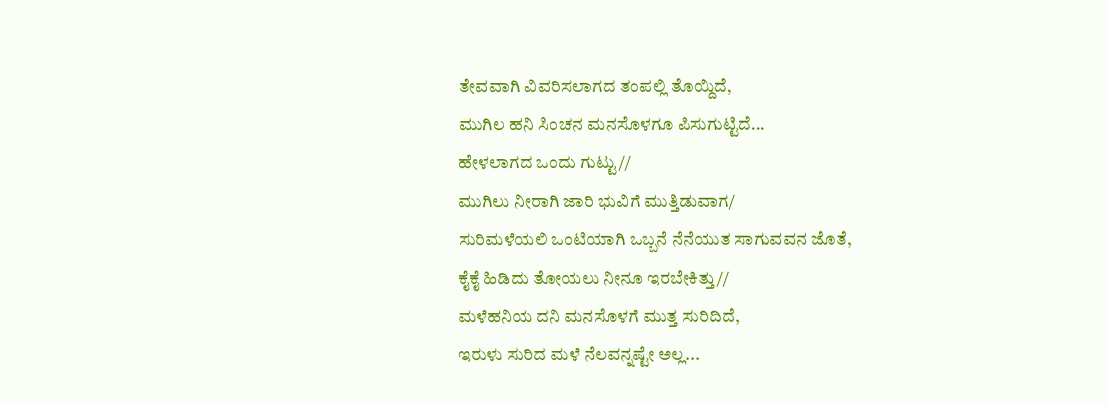ತೇವವಾಗಿ ವಿವರಿಸಲಾಗದ ತಂಪಲ್ಲಿ ತೊಯ್ದಿದೆ,
ಮುಗಿಲ ಹನಿ ಸಿಂಚನ ಮನಸೊಳಗೂ ಪಿಸುಗುಟ್ಟಿದೆ...
ಹೇಳಲಾಗದ ಒಂದು ಗುಟ್ಟು//
ಮುಗಿಲು ನೀರಾಗಿ ಜಾರಿ ಭುವಿಗೆ ಮುತ್ತಿಡುವಾಗ/
ಸುರಿಮಳೆಯಲಿ ಒಂಟಿಯಾಗಿ ಒಬ್ಬನೆ ನೆನೆಯುತ ಸಾಗುವವನ ಜೊತೆ,
ಕೈಕೈ ಹಿಡಿದು ತೋಯಲು ನೀನೂ ಇರಬೇಕಿತ್ತು//
ಮಳೆಹನಿಯ ದನಿ ಮನಸೊಳಗೆ ಮುತ್ತ ಸುರಿದಿದೆ,
ಇರುಳು ಸುರಿದ ಮಳೆ ನೆಲವನ್ನಷ್ಟೇ ಅಲ್ಲ...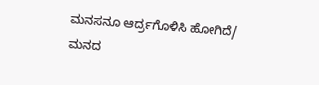ಮನಸನೂ ಆರ್ದ್ರಗೊಳಿಸಿ ಹೋಗಿದೆ/
ಮನದ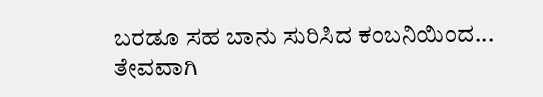ಬರಡೂ ಸಹ ಬಾನು ಸುರಿಸಿದ ಕಂಬನಿಯಿಂದ...
ತೇವವಾಗಿ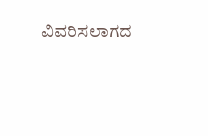ವಿವರಿಸಲಾಗದ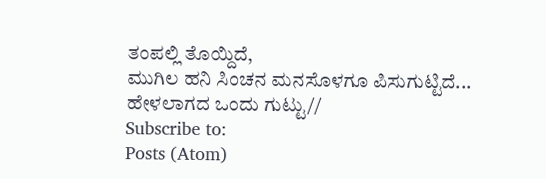ತಂಪಲ್ಲಿ ತೊಯ್ದಿದೆ,
ಮುಗಿಲ ಹನಿ ಸಿಂಚನ ಮನಸೊಳಗೂ ಪಿಸುಗುಟ್ಟಿದೆ...
ಹೇಳಲಾಗದ ಒಂದು ಗುಟ್ಟು//
Subscribe to:
Posts (Atom)